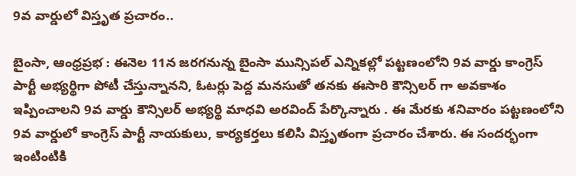9వ వార్డులో విస్తృత ప్రచారం..

బైంసా, ఆంధ్రప్రభ : ఈనెల 11న జరగనున్న బైంసా మున్సిపల్ ఎన్నికల్లో పట్టణంలోని 9వ వార్డు కాంగ్రెస్ పార్టీ అభ్యర్థిగా పోటీ చేస్తున్నానని, ఓటర్లు పెద్ద మనసుతో తనకు ఈసారి కౌన్సిలర్ గా అవకాశం ఇప్పించాలని 9వ వార్డు కౌన్సిలర్ అభ్యర్థి మాధవి అరవింద్ పేర్కొన్నారు . ఈ మేరకు శనివారం పట్టణంలోని 9వ వార్డులో కాంగ్రెస్ పార్టీ నాయకులు, కార్యకర్తలు కలిసి విస్తృతంగా ప్రచారం చేశారు. ఈ సందర్భంగా ఇంటింటికి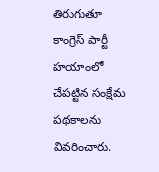తిరుగుతూ కాంగ్రెస్ పార్టీ హయాంలో చేపట్టిన సంక్షేమ పథకాలను వివరించారు.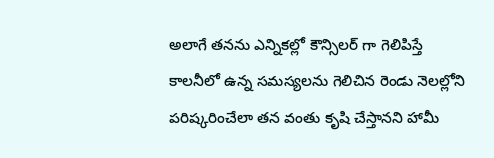అలాగే తనను ఎన్నికల్లో కౌన్సిలర్ గా గెలిపిస్తే కాలనీలో ఉన్న సమస్యలను గెలిచిన రెండు నెలల్లోని పరిష్కరించేలా తన వంతు కృషి చేస్తానని హామీ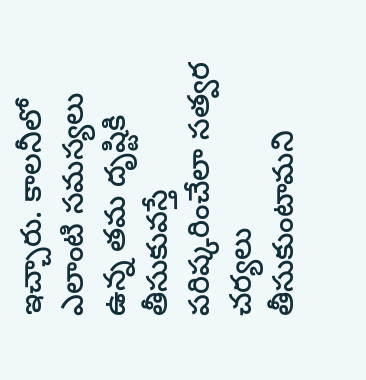ఇచ్చారు. కాలనీలో ఎలాంటి సమస్యలు ఉన్న తమ దృష్టికి తీసుకువస్తే పరిష్కరించేలా సత్వర చర్యలు తీసుకుంటామని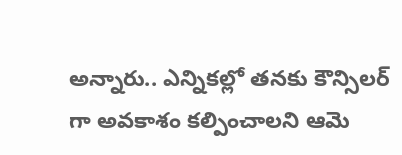అన్నారు.. ఎన్నికల్లో తనకు కౌన్సిలర్ గా అవకాశం కల్పించాలని ఆమె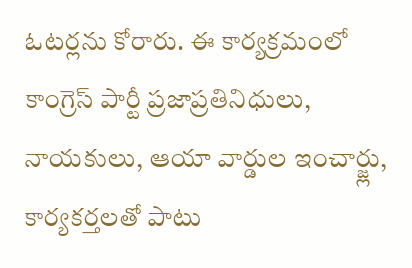ఓటర్లను కోరారు. ఈ కార్యక్రమంలో కాంగ్రెస్ పార్టీ ప్రజాప్రతినిధులు, నాయకులు, ఆయా వార్డుల ఇంచార్జ్లు, కార్యకర్తలతో పాటు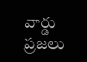వార్డు ప్రజలు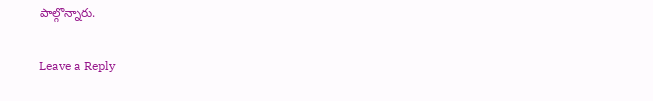పాల్గొన్నారు.

Leave a Reply